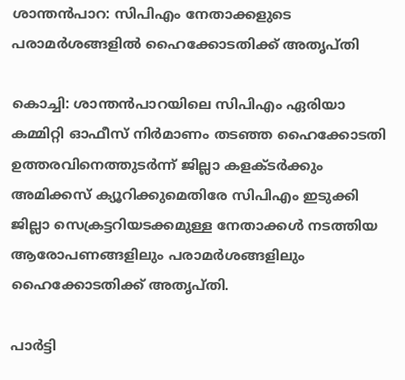ശാന്തന്‍പാറ: സിപിഎം നേതാക്കളുടെ പരാമര്‍ശങ്ങളില്‍ ഹൈക്കോടതിക്ക് അതൃപ്തി

കൊച്ചി: ശാന്തന്‍പാറയിലെ സിപിഎം ഏരിയാ കമ്മിറ്റി ഓഫീസ് നിര്‍മാണം തടഞ്ഞ ഹൈക്കോടതി ഉത്തരവിനെത്തുടര്‍ന്ന് ജില്ലാ കളക്ടര്‍ക്കും അമിക്കസ് ക്യൂറിക്കുമെതിരേ സിപിഎം ഇടുക്കി ജില്ലാ സെക്രട്ടറിയടക്കമുള്ള നേതാക്കള്‍ നടത്തിയ ആരോപണങ്ങളിലും പരാമര്‍ശങ്ങളിലും ഹൈക്കോടതിക്ക് അതൃപ്തി.

പാര്‍ട്ടി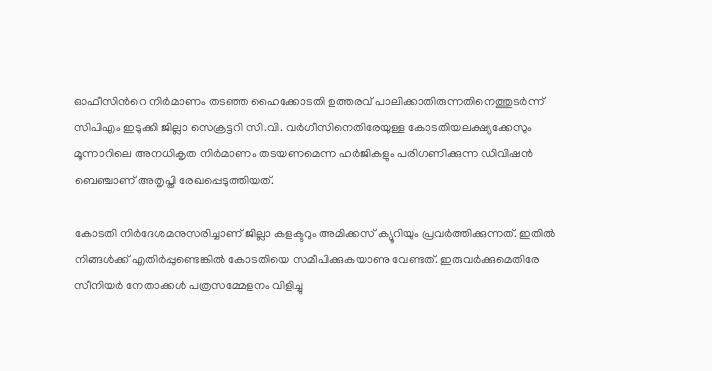ഓഫീസിന്‍റെ നിര്‍മാണം തടഞ്ഞ ഹൈക്കോടതി ഉത്തരവ് പാലിക്കാതിരുന്നതിനെത്തുടര്‍ന്ന് സിപിഎം ഇടുക്കി ജില്ലാ സെക്രട്ടറി സി.വി. വര്‍ഗീസിനെതിരേയുള്ള കോടതിയലക്ഷ്യക്കേസും മൂന്നാറിലെ അനധികൃത നിര്‍മാണം തടയണമെന്ന ഹര്‍ജികളും പരിഗണിക്കുന്ന ഡിവിഷന്‍ ബെഞ്ചാണ് അതൃപ്തി രേഖപ്പെടുത്തിയത്.

കോടതി നിര്‍ദേശമനുസരിച്ചാണ് ജില്ലാ കളക്ടറും അമിക്കസ് ക്യൂറിയും പ്രവര്‍ത്തിക്കുന്നത്. ഇതില്‍ നിങ്ങള്‍ക്ക് എതിര്‍പ്പുണ്ടെങ്കില്‍ കോടതിയെ സമീപിക്കുകയാണു വേണ്ടത്. ഇരുവര്‍ക്കുമെതിരേ സീനിയര്‍ നേതാക്കള്‍ പത്രസമ്മേളനം വിളിച്ചു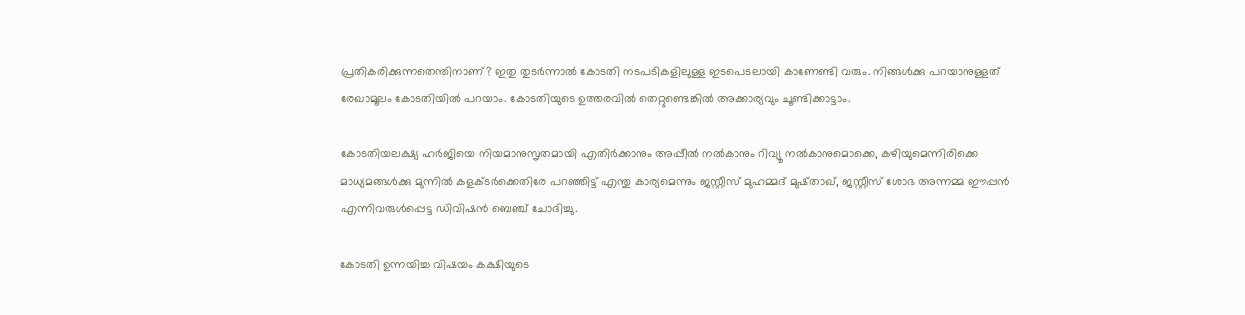പ്രതികരിക്കുന്നതെന്തിനാണ്? ഇതു തുടര്‍ന്നാല്‍ കോടതി നടപടികളിലുള്ള ഇടപെടലായി കാണേണ്ടി വരും. നിങ്ങള്‍ക്കു പറയാനുള്ളത് രേഖാമൂലം കോടതിയില്‍ പറയാം. കോടതിയുടെ ഉത്തരവില്‍ തെറ്റുണ്ടെങ്കില്‍ അക്കാര്യവും ചൂണ്ടിക്കാട്ടാം.

കോടതിയലക്ഷ്യ ഹര്‍ജിയെ നിയമാനുസൃതമായി എതിര്‍ക്കാനും അപ്പീല്‍ നല്‍കാനും റിവ്യൂ നല്‍കാനുമൊക്കെ, കഴിയുമെന്നിരിക്കെ മാധ്യമങ്ങള്‍ക്കു മുന്നില്‍ കളക്ടര്‍ക്കെതിരേ പറഞ്ഞിട്ട് എന്തു കാര്യമെന്നും ജസ്റ്റീസ് മുഹമ്മദ് മുഷ്താഖ്, ജസ്റ്റീസ് ശോഭ അന്നമ്മ ഈപ്പന്‍ എന്നിവരുള്‍പ്പെട്ട ഡിവിഷന്‍ ബെഞ്ച് ചോദിച്ചു.

കോടതി ഉന്നയിച്ച വിഷയം കക്ഷിയുടെ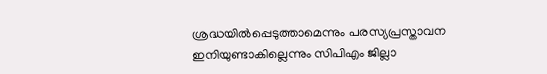ശ്രദ്ധയില്‍പ്പെടുത്താമെന്നും പരസ്യപ്രസ്താവന ഇനിയുണ്ടാകില്ലെന്നും സിപിഎം ജില്ലാ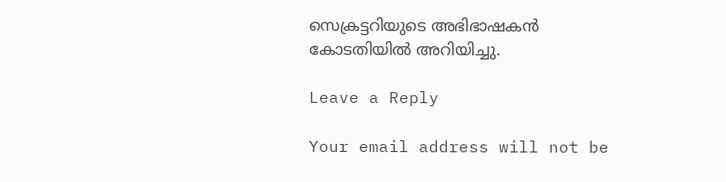സെക്രട്ടറിയുടെ അഭിഭാഷകന്‍ കോടതിയില്‍ അറിയിച്ചു.

Leave a Reply

Your email address will not be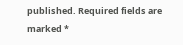published. Required fields are marked *